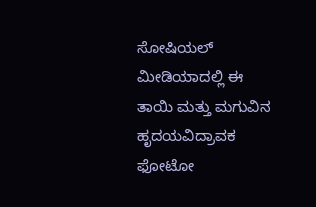ಸೋಷಿಯಲ್ ಮೀಡಿಯಾದಲ್ಲಿ ಈ ತಾಯಿ ಮತ್ತು ಮಗುವಿನ ಹೃದಯವಿದ್ರಾವಕ ಫೋಟೋ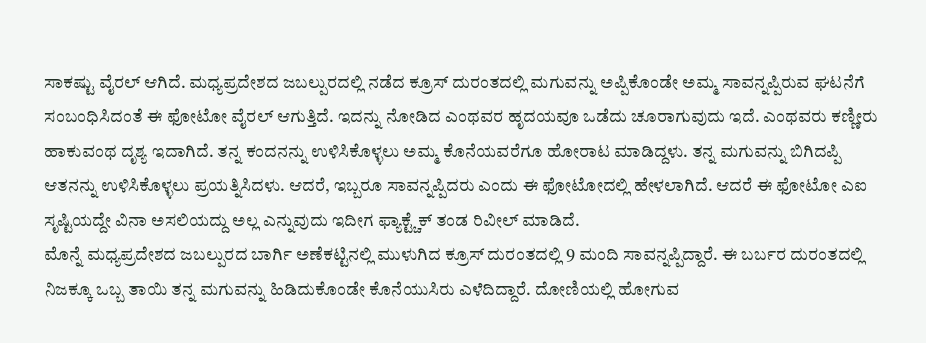ಸಾಕಷ್ಟು ವೈರಲ್ ಆಗಿದೆ. ಮಧ್ಯಪ್ರದೇಶದ ಜಬಲ್ಪುರದಲ್ಲಿ ನಡೆದ ಕ್ರೂಸ್ ದುರಂತದಲ್ಲಿ ಮಗುವನ್ನು ಅಪ್ಪಿಕೊಂಡೇ ಅಮ್ಮ ಸಾವನ್ನಪ್ಪಿರುವ ಘಟನೆಗೆ ಸಂಬಂಧಿಸಿದಂತೆ ಈ ಫೋಟೋ ವೈರಲ್ ಆಗುತ್ತಿದೆ. ಇದನ್ನು ನೋಡಿದ ಎಂಥವರ ಹೃದಯವೂ ಒಡೆದು ಚೂರಾಗುವುದು ಇದೆ. ಎಂಥವರು ಕಣ್ಣೀರು ಹಾಕುವಂಥ ದೃಶ್ಯ ಇದಾಗಿದೆ. ತನ್ನ ಕಂದನನ್ನು ಉಳಿಸಿಕೊಳ್ಳಲು ಅಮ್ಮ ಕೊನೆಯವರೆಗೂ ಹೋರಾಟ ಮಾಡಿದ್ದಳು. ತನ್ನ ಮಗುವನ್ನು ಬಿಗಿದಪ್ಪಿ ಆತನನ್ನು ಉಳಿಸಿಕೊಳ್ಳಲು ಪ್ರಯತ್ನಿಸಿದಳು. ಆದರೆ, ಇಬ್ಬರೂ ಸಾವನ್ನಪ್ಪಿದರು ಎಂದು ಈ ಫೋಟೋದಲ್ಲಿ ಹೇಳಲಾಗಿದೆ. ಆದರೆ ಈ ಫೋಟೋ ಎಐ ಸೃಷ್ಟಿಯದ್ದೇ ವಿನಾ ಅಸಲಿಯದ್ದು ಅಲ್ಲ ಎನ್ನುವುದು ಇದೀಗ ಫ್ಯಾಕ್ಟ್ಚೆಕ್ ತಂಡ ರಿವೀಲ್ ಮಾಡಿದೆ.
ಮೊನ್ನೆ ಮಧ್ಯಪ್ರದೇಶದ ಜಬಲ್ಪುರದ ಬಾರ್ಗಿ ಅಣೆಕಟ್ಟಿನಲ್ಲಿ ಮುಳುಗಿದ ಕ್ರೂಸ್ ದುರಂತದಲ್ಲಿ 9 ಮಂದಿ ಸಾವನ್ನಪ್ಪಿದ್ದಾರೆ. ಈ ಬರ್ಬರ ದುರಂತದಲ್ಲಿ ನಿಜಕ್ಕೂ ಒಬ್ಬ ತಾಯಿ ತನ್ನ ಮಗುವನ್ನು ಹಿಡಿದುಕೊಂಡೇ ಕೊನೆಯುಸಿರು ಎಳೆದಿದ್ದಾರೆ. ದೋಣಿಯಲ್ಲಿ ಹೋಗುವ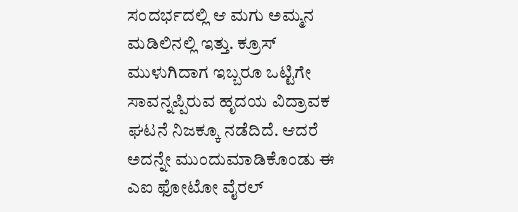ಸಂದರ್ಭದಲ್ಲಿ ಆ ಮಗು ಅಮ್ಮನ ಮಡಿಲಿನಲ್ಲಿ ಇತ್ತು. ಕ್ರೂಸ್ ಮುಳುಗಿದಾಗ ಇಬ್ಬರೂ ಒಟ್ಟಿಗೇ ಸಾವನ್ನಪ್ಪಿರುವ ಹೃದಯ ವಿದ್ರಾವಕ ಘಟನೆ ನಿಜಕ್ಕೂ ನಡೆದಿದೆ. ಆದರೆ ಅದನ್ನೇ ಮುಂದುಮಾಡಿಕೊಂಡು ಈ ಎಐ ಫೋಟೋ ವೈರಲ್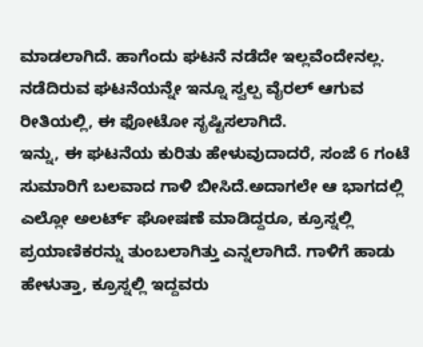ಮಾಡಲಾಗಿದೆ. ಹಾಗೆಂದು ಘಟನೆ ನಡೆದೇ ಇಲ್ಲವೆಂದೇನಲ್ಲ. ನಡೆದಿರುವ ಘಟನೆಯನ್ನೇ ಇನ್ನೂ ಸ್ವಲ್ಪ ವೈರಲ್ ಆಗುವ ರೀತಿಯಲ್ಲಿ, ಈ ಫೋಟೋ ಸೃಷ್ಟಿಸಲಾಗಿದೆ.
ಇನ್ನು, ಈ ಘಟನೆಯ ಕುರಿತು ಹೇಳುವುದಾದರೆ, ಸಂಜೆ 6 ಗಂಟೆ ಸುಮಾರಿಗೆ ಬಲವಾದ ಗಾಳಿ ಬೀಸಿದೆ.ಅದಾಗಲೇ ಆ ಭಾಗದಲ್ಲಿ ಎಲ್ಲೋ ಅಲರ್ಟ್ ಘೋಷಣೆ ಮಾಡಿದ್ದರೂ, ಕ್ರೂಸ್ನಲ್ಲಿ ಪ್ರಯಾಣಿಕರನ್ನು ತುಂಬಲಾಗಿತ್ತು ಎನ್ನಲಾಗಿದೆ. ಗಾಳಿಗೆ ಹಾಡು ಹೇಳುತ್ತಾ, ಕ್ರೂಸ್ನಲ್ಲಿ ಇದ್ದವರು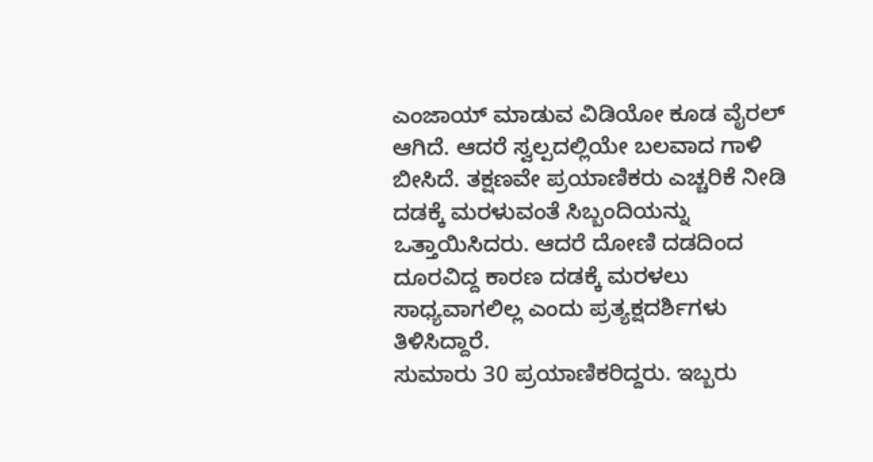ಎಂಜಾಯ್ ಮಾಡುವ ವಿಡಿಯೋ ಕೂಡ ವೈರಲ್ ಆಗಿದೆ. ಆದರೆ ಸ್ವಲ್ಪದಲ್ಲಿಯೇ ಬಲವಾದ ಗಾಳಿ ಬೀಸಿದೆ. ತಕ್ಷಣವೇ ಪ್ರಯಾಣಿಕರು ಎಚ್ಚರಿಕೆ ನೀಡಿ ದಡಕ್ಕೆ ಮರಳುವಂತೆ ಸಿಬ್ಬಂದಿಯನ್ನು ಒತ್ತಾಯಿಸಿದರು. ಆದರೆ ದೋಣಿ ದಡದಿಂದ ದೂರವಿದ್ದ ಕಾರಣ ದಡಕ್ಕೆ ಮರಳಲು ಸಾಧ್ಯವಾಗಲಿಲ್ಲ ಎಂದು ಪ್ರತ್ಯಕ್ಷದರ್ಶಿಗಳು ತಿಳಿಸಿದ್ದಾರೆ.
ಸುಮಾರು 30 ಪ್ರಯಾಣಿಕರಿದ್ದರು. ಇಬ್ಬರು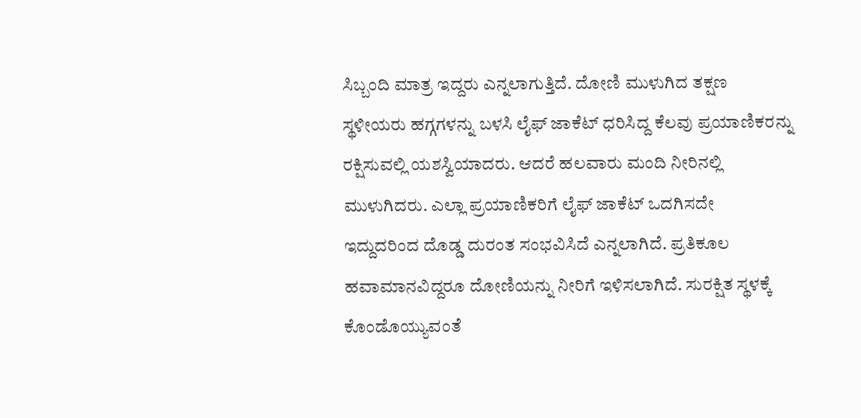ಸಿಬ್ಬಂದಿ ಮಾತ್ರ ಇದ್ದರು ಎನ್ನಲಾಗುತ್ತಿದೆ. ದೋಣಿ ಮುಳುಗಿದ ತಕ್ಷಣ ಸ್ಥಳೀಯರು ಹಗ್ಗಗಳನ್ನು ಬಳಸಿ ಲೈಫ್ ಜಾಕೆಟ್ ಧರಿಸಿದ್ದ ಕೆಲವು ಪ್ರಯಾಣಿಕರನ್ನು ರಕ್ಷಿಸುವಲ್ಲಿ ಯಶಸ್ವಿಯಾದರು. ಆದರೆ ಹಲವಾರು ಮಂದಿ ನೀರಿನಲ್ಲಿ ಮುಳುಗಿದರು. ಎಲ್ಲಾ ಪ್ರಯಾಣಿಕರಿಗೆ ಲೈಫ್ ಜಾಕೆಟ್ ಒದಗಿಸದೇ ಇದ್ದುದರಿಂದ ದೊಡ್ಡ ದುರಂತ ಸಂಭವಿಸಿದೆ ಎನ್ನಲಾಗಿದೆ. ಪ್ರತಿಕೂಲ ಹವಾಮಾನವಿದ್ದರೂ ದೋಣಿಯನ್ನು ನೀರಿಗೆ ಇಳಿಸಲಾಗಿದೆ. ಸುರಕ್ಷಿತ ಸ್ಥಳಕ್ಕೆ ಕೊಂಡೊಯ್ಯುವಂತೆ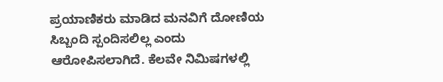ಪ್ರಯಾಣಿಕರು ಮಾಡಿದ ಮನವಿಗೆ ದೋಣಿಯ ಸಿಬ್ಬಂದಿ ಸ್ಪಂದಿಸಲಿಲ್ಲ ಎಂದು ಆರೋಪಿಸಲಾಗಿದೆ. ಕೆಲವೇ ನಿಮಿಷಗಳಲ್ಲಿ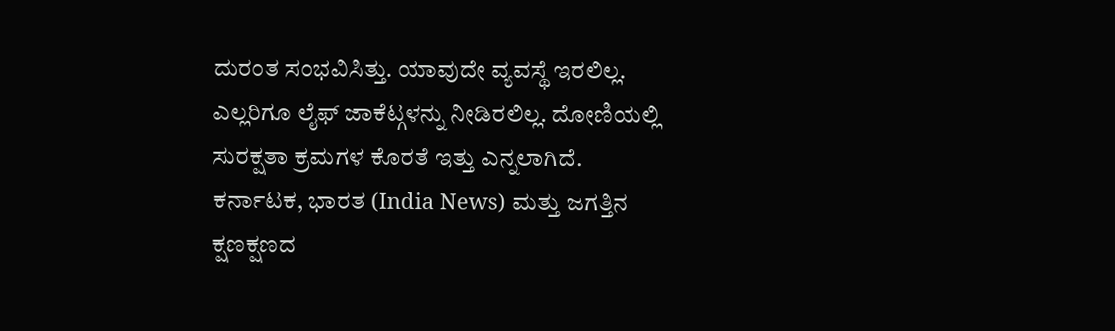ದುರಂತ ಸಂಭವಿಸಿತ್ತು. ಯಾವುದೇ ವ್ಯವಸ್ಥೆ ಇರಲಿಲ್ಲ. ಎಲ್ಲರಿಗೂ ಲೈಫ್ ಜಾಕೆಟ್ಗಳನ್ನು ನೀಡಿರಲಿಲ್ಲ. ದೋಣಿಯಲ್ಲಿ ಸುರಕ್ಷತಾ ಕ್ರಮಗಳ ಕೊರತೆ ಇತ್ತು ಎನ್ನಲಾಗಿದೆ.
ಕರ್ನಾಟಕ, ಭಾರತ (India News) ಮತ್ತು ಜಗತ್ತಿನ ಕ್ಷಣಕ್ಷಣದ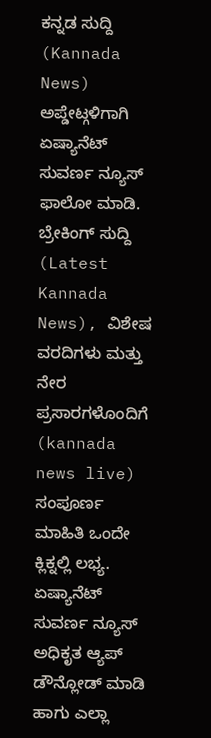ಕನ್ನಡ ಸುದ್ದಿ (Kannada News) ಅಪ್ಡೇಟ್ಗಳಿಗಾಗಿ ಏಷ್ಯಾನೆಟ್ ಸುವರ್ಣ ನ್ಯೂಸ್ ಫಾಲೋ ಮಾಡಿ. ಬ್ರೇಕಿಂಗ್ ಸುದ್ದಿ (Latest Kannada News), ವಿಶೇಷ ವರದಿಗಳು ಮತ್ತು ನೇರ ಪ್ರಸಾರಗಳೊಂದಿಗೆ (kannada news live) ಸಂಪೂರ್ಣ ಮಾಹಿತಿ ಒಂದೇ ಕ್ಲಿಕ್ನಲ್ಲಿ ಲಭ್ಯ. ಏಷ್ಯಾನೆಟ್ ಸುವರ್ಣ ನ್ಯೂಸ್ ಅಧಿಕೃತ ಆ್ಯಪ್ ಡೌನ್ಲೋಡ್ ಮಾಡಿ ಹಾಗು ಎಲ್ಲಾ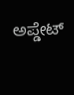ಅಪ್ಡೇಟ್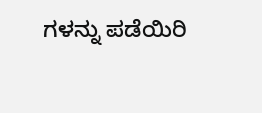ಗಳನ್ನು ಪಡೆಯಿರಿ